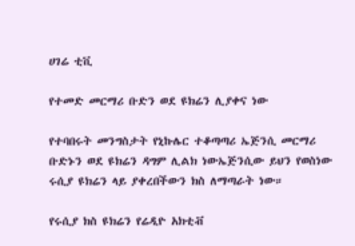ሀገሬ ቲቪ

የተመድ መርማሪ ቡድን ወደ ዩክሬን ሊያቀና ነው

የተባበሩት መንግስታት የኒኩሌር ተቆጣጣሪ ኤጅንሲ መርማሪ ቡድኑን ወደ ዩክሬን ዳግም ሊልክ ነውኤጅንሲው ይህን የወስነው ሩሲያ ዩክሬን ላይ ያቀረበችውን ክስ ለማጣራት ነው።

የሩሲያ ክስ ዩክሬን የሬዲዮ አክቲቭ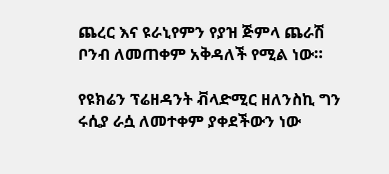ጨረር እና ዩራኒየምን የያዝ ጅምላ ጨራሽ ቦንብ ለመጠቀም አቅዳለች የሚል ነው።

የዩክሬን ፕሬዘዳንት ቭላድሚር ዘለንስኪ ግን ሩሲያ ራሷ ለመተቀም ያቀደችውን ነው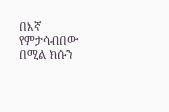በእኛ የምታሳብበው በሚል ክሱን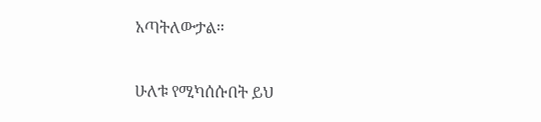አጣትለውታል።

ሁለቱ የሚካሰሱበት ይህ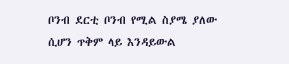ቦንብ ደርቲ ቦንብ የሚል ስያሜ ያለው ሲሆን ጥቅም ላይ እንዳይውል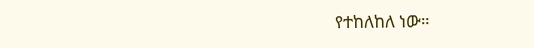የተከለከለ ነው።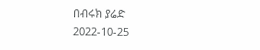በብሩክ ያሬድ
2022-10-25